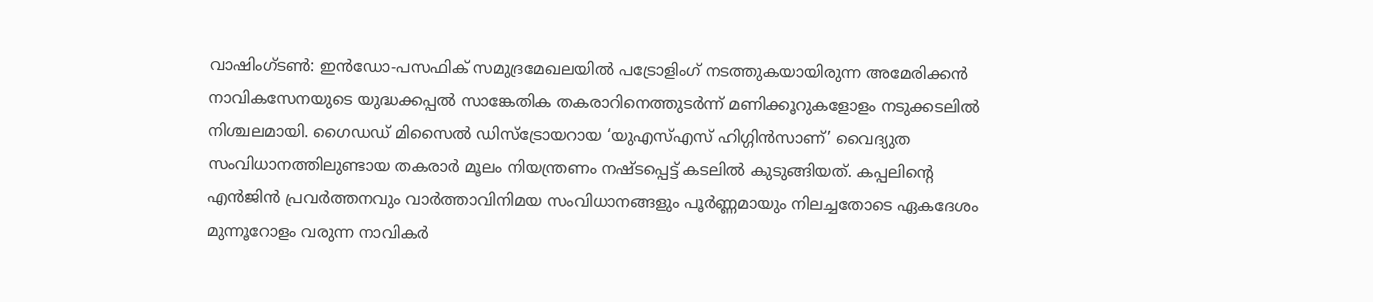വാഷിംഗ്ടൺ: ഇൻഡോ-പസഫിക് സമുദ്രമേഖലയിൽ പട്രോളിംഗ് നടത്തുകയായിരുന്ന അമേരിക്കൻ നാവികസേനയുടെ യുദ്ധക്കപ്പൽ സാങ്കേതിക തകരാറിനെത്തുടർന്ന് മണിക്കൂറുകളോളം നടുക്കടലിൽ നിശ്ചലമായി. ഗൈഡഡ് മിസൈൽ ഡിസ്ട്രോയറായ ‘യുഎസ്എസ് ഹിഗ്ഗിൻസാണ്’ വൈദ്യുത സംവിധാനത്തിലുണ്ടായ തകരാർ മൂലം നിയന്ത്രണം നഷ്ടപ്പെട്ട് കടലിൽ കുടുങ്ങിയത്. കപ്പലിന്റെ എൻജിൻ പ്രവർത്തനവും വാർത്താവിനിമയ സംവിധാനങ്ങളും പൂർണ്ണമായും നിലച്ചതോടെ ഏകദേശം മുന്നൂറോളം വരുന്ന നാവികർ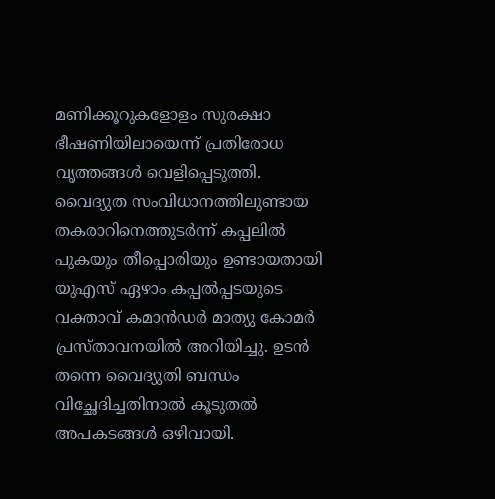മണിക്കൂറുകളോളം സുരക്ഷാ ഭീഷണിയിലായെന്ന് പ്രതിരോധ വൃത്തങ്ങൾ വെളിപ്പെടുത്തി.
വൈദ്യുത സംവിധാനത്തിലുണ്ടായ തകരാറിനെത്തുടർന്ന് കപ്പലിൽ പുകയും തീപ്പൊരിയും ഉണ്ടായതായി യുഎസ് ഏഴാം കപ്പൽപ്പടയുടെ വക്താവ് കമാൻഡർ മാത്യു കോമർ പ്രസ്താവനയിൽ അറിയിച്ചു. ഉടൻ തന്നെ വൈദ്യുതി ബന്ധം വിച്ഛേദിച്ചതിനാൽ കൂടുതൽ അപകടങ്ങൾ ഒഴിവായി.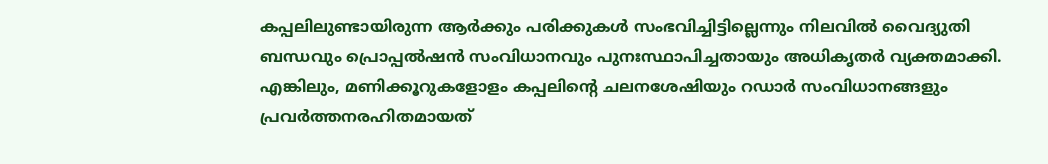കപ്പലിലുണ്ടായിരുന്ന ആർക്കും പരിക്കുകൾ സംഭവിച്ചിട്ടില്ലെന്നും നിലവിൽ വൈദ്യുതി ബന്ധവും പ്രൊപ്പൽഷൻ സംവിധാനവും പുനഃസ്ഥാപിച്ചതായും അധികൃതർ വ്യക്തമാക്കി.
എങ്കിലും, മണിക്കൂറുകളോളം കപ്പലിന്റെ ചലനശേഷിയും റഡാർ സംവിധാനങ്ങളും പ്രവർത്തനരഹിതമായത്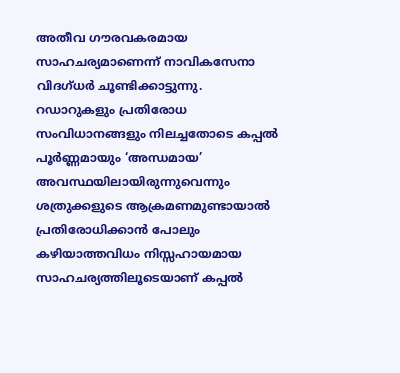അതീവ ഗൗരവകരമായ സാഹചര്യമാണെന്ന് നാവികസേനാ വിദഗ്ധർ ചൂണ്ടിക്കാട്ടുന്നു. റഡാറുകളും പ്രതിരോധ സംവിധാനങ്ങളും നിലച്ചതോടെ കപ്പൽ പൂർണ്ണമായും ‘അന്ധമായ’ അവസ്ഥയിലായിരുന്നുവെന്നും ശത്രുക്കളുടെ ആക്രമണമുണ്ടായാൽ പ്രതിരോധിക്കാൻ പോലും കഴിയാത്തവിധം നിസ്സഹായമായ സാഹചര്യത്തിലൂടെയാണ് കപ്പൽ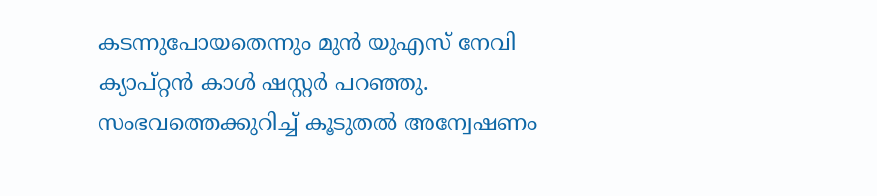കടന്നുപോയതെന്നും മുൻ യുഎസ് നേവി ക്യാപ്റ്റൻ കാൾ ഷസ്റ്റർ പറഞ്ഞു. സംഭവത്തെക്കുറിച്ച് കൂടുതൽ അന്വേഷണം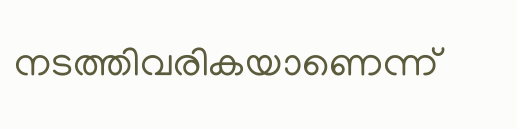നടത്തിവരികയാണെന്ന്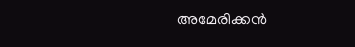അമേരിക്കൻ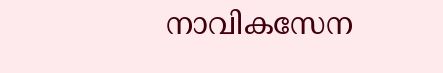നാവികസേന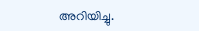അറിയിച്ചു.